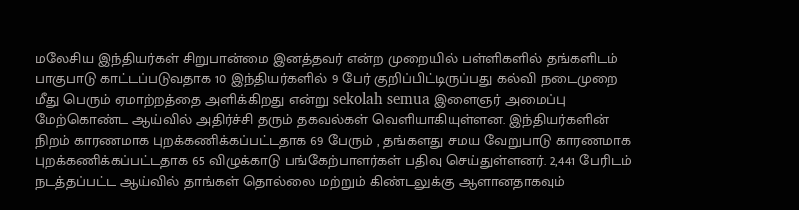மலேசிய இந்தியர்கள் சிறுபான்மை இனத்தவர் என்ற முறையில் பள்ளிகளில் தங்களிடம் பாகுபாடு காட்டப்படுவதாக 10 இந்தியர்களில் 9 பேர் குறிப்பிட்டிருப்பது கல்வி நடைமுறை மீது பெரும் ஏமாற்றத்தை அளிக்கிறது என்று sekolah semua இளைஞர் அமைப்பு மேற்கொண்ட ஆய்வில் அதிர்ச்சி தரும் தகவல்கள் வெளியாகியுள்ளன. இந்தியர்களின் நிறம் காரணமாக புறக்கணிக்கப்பட்டதாக 69 பேரும் , தங்களது சமய வேறுபாடு காரணமாக புறக்கணிக்கப்பட்டதாக 65 விழுக்காடு பங்கேற்பாளர்கள் பதிவு செய்துள்ளனர். 2,441 பேரிடம் நடத்தப்பட்ட ஆய்வில் தாங்கள் தொல்லை மற்றும் கிண்டலுக்கு ஆளானதாகவும்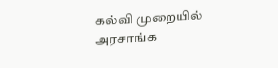கல்வி முறையில் அரசாங்க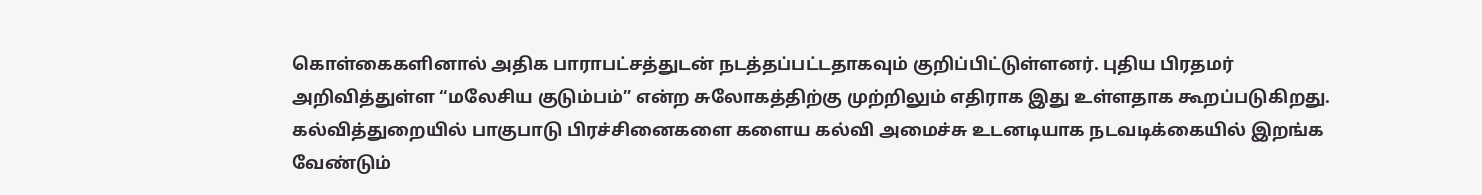கொள்கைகளினால் அதிக பாராபட்சத்துடன் நடத்தப்பட்டதாகவும் குறிப்பிட்டுள்ளனர். புதிய பிரதமர் அறிவித்துள்ள “மலேசிய குடும்பம்” என்ற சுலோகத்திற்கு முற்றிலும் எதிராக இது உள்ளதாக கூறப்படுகிறது. கல்வித்துறையில் பாகுபாடு பிரச்சினைகளை களைய கல்வி அமைச்சு உடனடியாக நடவடிக்கையில் இறங்க வேண்டும்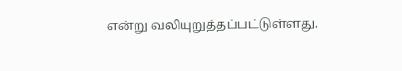என்று வலியுறுத்தப்பட்டுள்ளது.